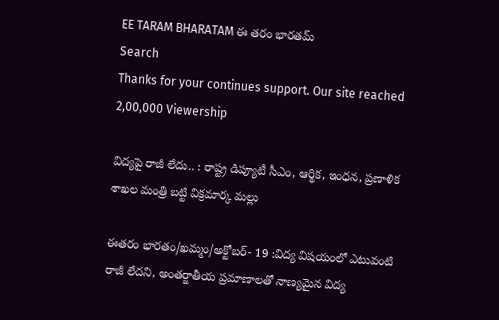EE TARAM BHARATAM ఈ తరం భారతమ్
Search
Thanks for your continues support. Our site reached 2,00,000 Viewership

విద్యపై రాజీ లేదు.. : రాష్ట్ర డిప్యూటీ సీఎం, ఆర్థిక, ఇంధన, ప్రణాళిక శాఖల మంత్రి బట్టి విక్రమార్క మల్లు

ఈతరం భారతం/ఖమ్మం/అక్టోబర్- 19 :విద్య విషయంలో ఎటువంటి రాజీ లేదని, అంతర్జాతీయ ప్రమాణాలతో నాణ్యమైన విద్య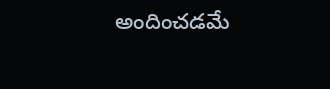అందించడమే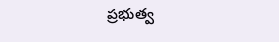ప్రభుత్వ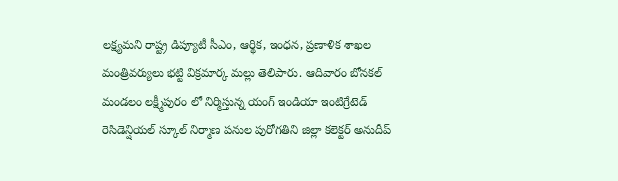లక్ష్యమని రాష్ట్ర డిప్యూటీ సీఎం, ఆర్థిక, ఇంధన, ప్రణాళిక శాఖల మంత్రివర్యులు భట్టి విక్రమార్క మల్లు తెలిపారు. ఆదివారం బోనకల్ మండలం లక్ష్మీపురం లో నిర్మిస్తున్న యంగ్ ఇండియా ఇంటిగ్రేటెడ్ రెసిడెన్షియల్ స్కూల్ నిర్మాణ పనుల పురోగతిని జిల్లా కలెక్టర్ అనుదీప్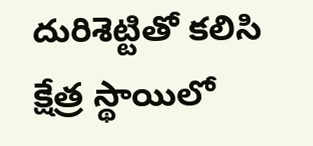దురిశెట్టితో కలిసి క్షేత్ర స్థాయిలో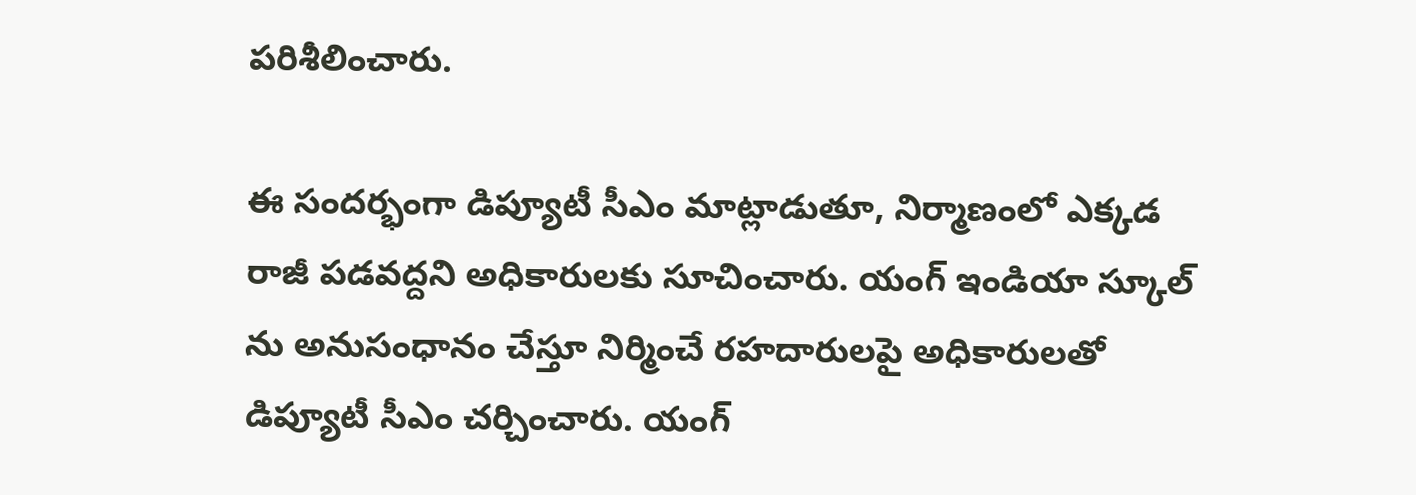పరిశీలించారు.

ఈ సందర్భంగా డిప్యూటీ సీఎం మాట్లాడుతూ, నిర్మాణంలో ఎక్కడ రాజీ పడవద్దని అధికారులకు సూచించారు. యంగ్ ఇండియా స్కూల్ ను అనుసంధానం చేస్తూ నిర్మించే రహదారులపై అధికారులతో డిప్యూటీ సీఎం చర్చించారు. యంగ్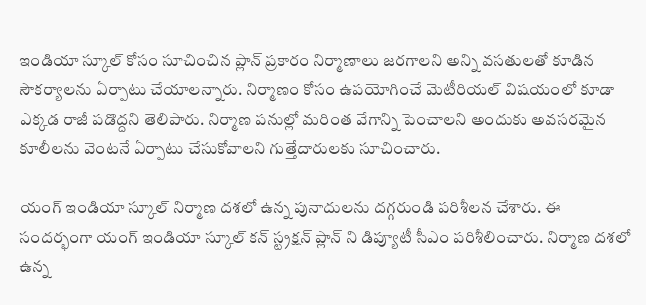ఇండియా స్కూల్ కోసం సూచించిన ప్లాన్ ప్రకారం నిర్మాణాలు జరగాలని అన్ని వసతులతో కూడిన సౌకర్యాలను ఏర్పాటు చేయాలన్నారు. నిర్మాణం కోసం ఉపయోగించే మెటీరియల్ విషయంలో కూడా ఎక్కడ రాజీ పడొద్దని తెలిపారు. నిర్మాణ పనుల్లో మరింత వేగాన్ని పెంచాలని అందుకు అవసరమైన కూలీలను వెంటనే ఏర్పాటు చేసుకోవాలని గుత్తేదారులకు సూచించారు.

యంగ్ ఇండియా స్కూల్ నిర్మాణ దశలో ఉన్న పునాదులను దగ్గరుండి పరిశీలన చేశారు. ఈ సందర్భంగా యంగ్ ఇండియా స్కూల్ కన్ స్ట్రక్షన్ ప్లాన్ ని డిప్యూటీ సీఎం పరిశీలించారు. నిర్మాణ దశలో ఉన్న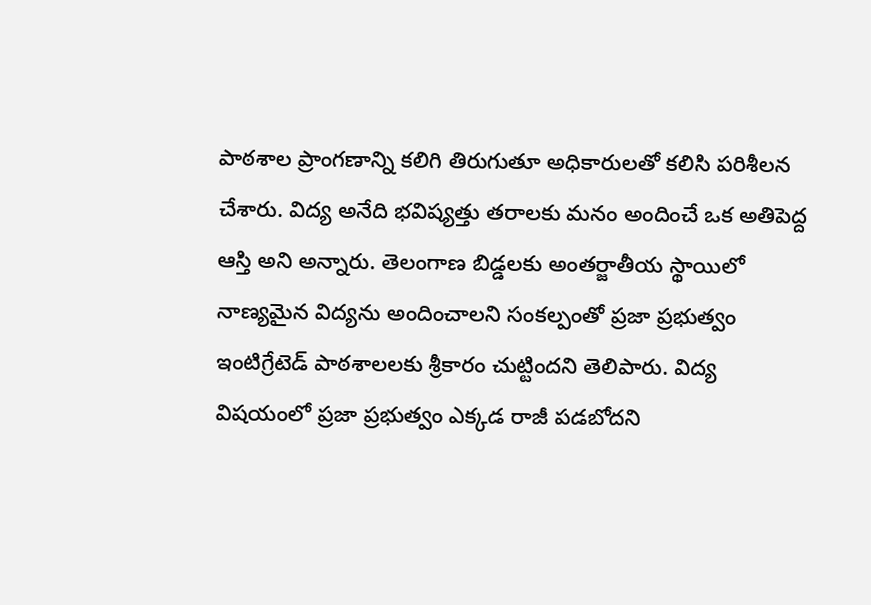పాఠశాల ప్రాంగణాన్ని కలిగి తిరుగుతూ అధికారులతో కలిసి పరిశీలన చేశారు. విద్య అనేది భవిష్యత్తు తరాలకు మనం అందించే ఒక అతిపెద్ద ఆస్తి అని అన్నారు. తెలంగాణ బిడ్డలకు అంతర్జాతీయ స్థాయిలో నాణ్యమైన విద్యను అందించాలని సంకల్పంతో ప్రజా ప్రభుత్వం ఇంటిగ్రేటెడ్ పాఠశాలలకు శ్రీకారం చుట్టిందని తెలిపారు. విద్య విషయంలో ప్రజా ప్రభుత్వం ఎక్కడ రాజీ పడబోదని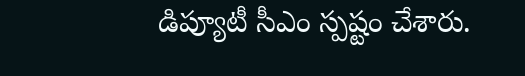డిప్యూటీ సీఎం స్పష్టం చేశారు.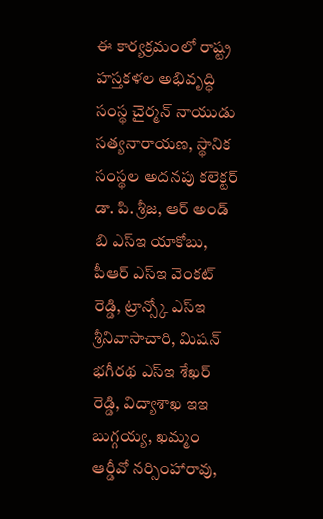ఈ కార్యక్రమంలో రాష్ట్ర హస్తకళల అభివృద్ధి సంస్థ చైర్మన్ నాయుడు సత్యనారాయణ, స్థానిక సంస్థల అదనపు కలెక్టర్ డా. పి. శ్రీజ, ఆర్ అండ్ బి ఎస్ఇ యాకోబు, పీఆర్ ఎస్ఇ వెంకట్ రెడ్డి, ట్రాన్స్కో ఎస్ఇ శ్రీనివాసాచారి, మిషన్ భగీరథ ఎస్ఇ శేఖర్ రెడ్డి, విద్యాశాఖ ఇఇ బుగ్గయ్య, ఖమ్మం ఆర్డీవో నర్సింహారావు,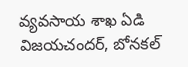వ్యవసాయ శాఖ ఏడి విజయచందర్, బోనకల్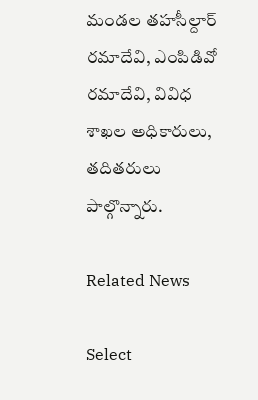మండల తహసీల్దార్ రమాదేవి, ఎంపిడివో రమాదేవి, వివిధ శాఖల అధికారులు, తదితరులు పాల్గొన్నారు.

Related News

Select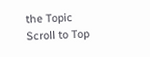the Topic
Scroll to Top